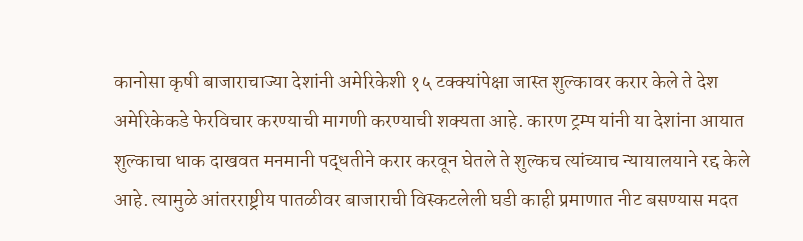कानोसा कृषी बाजाराचाज्या देशांनी अमेरिकेशी १५ टक्क्यांपेक्षा जास्त शुल्कावर करार केले ते देश अमेरिकेकडे फेरविचार करण्याची मागणी करण्याची शक्यता आहे. कारण ट्रम्प यांनी या देशांना आयात शुल्काचा धाक दाखवत मनमानी पद्धतीने करार करवून घेतले ते शुल्कच त्यांच्याच न्यायालयाने रद्द केले आहे. त्यामुळे आंतरराष्ट्रीय पातळीवर बाजाराची विस्कटलेली घडी काही प्रमाणात नीट बसण्यास मदत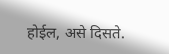होईल, असे दिसते.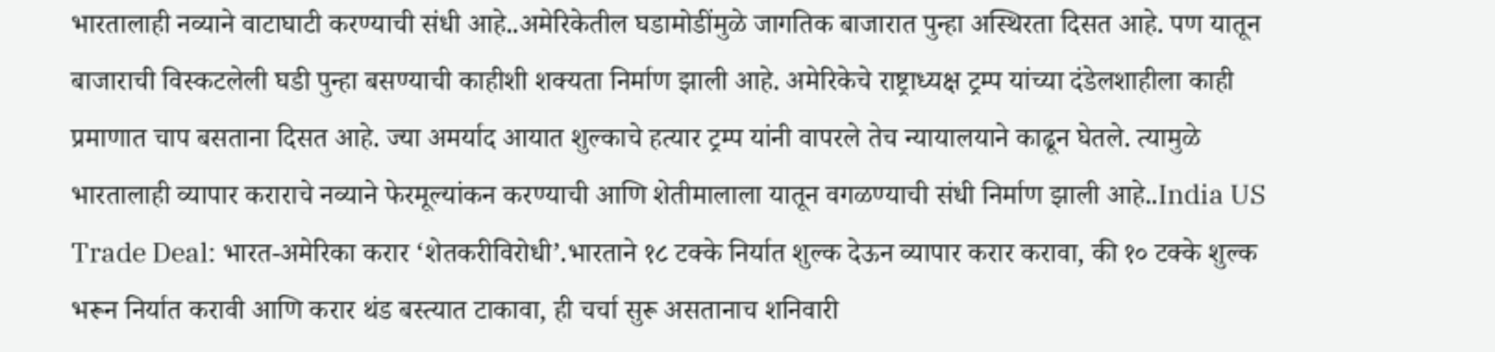भारतालाही नव्याने वाटाघाटी करण्याची संधी आहे..अमेरिकेतील घडामोडींमुळे जागतिक बाजारात पुन्हा अस्थिरता दिसत आहे. पण यातून बाजाराची विस्कटलेली घडी पुन्हा बसण्याची काहीशी शक्यता निर्माण झाली आहे. अमेरिकेचे राष्ट्राध्यक्ष ट्रम्प यांच्या दंडेलशाहीला काही प्रमाणात चाप बसताना दिसत आहे. ज्या अमर्याद आयात शुल्काचे हत्यार ट्रम्प यांनी वापरले तेच न्यायालयाने काढून घेतले. त्यामुळे भारतालाही व्यापार कराराचे नव्याने फेरमूल्यांकन करण्याची आणि शेतीमालाला यातून वगळण्याची संधी निर्माण झाली आहे..India US Trade Deal: भारत-अमेरिका करार ‘शेतकरीविरोधी’.भारताने १८ टक्के निर्यात शुल्क देऊन व्यापार करार करावा, की १० टक्के शुल्क भरून निर्यात करावी आणि करार थंड बस्त्यात टाकावा, ही चर्चा सुरू असतानाच शनिवारी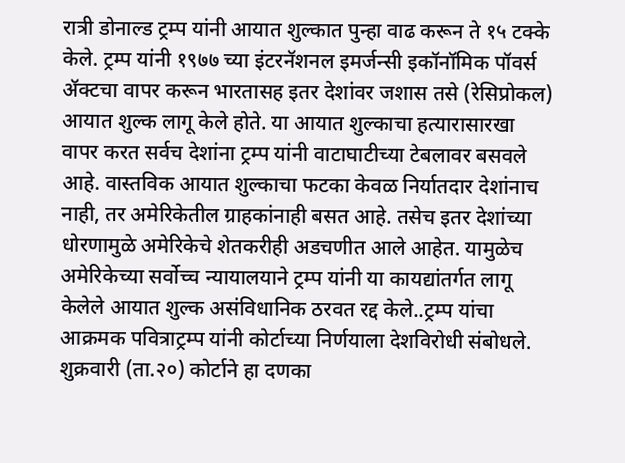रात्री डोनाल्ड ट्रम्प यांनी आयात शुल्कात पुन्हा वाढ करून ते १५ टक्के केले. ट्रम्प यांनी १९७७ च्या इंटरनॅशनल इमर्जन्सी इकॉनॉमिक पॉवर्स ॲक्टचा वापर करून भारतासह इतर देशांवर जशास तसे (रेसिप्रोकल) आयात शुल्क लागू केले होते. या आयात शुल्काचा हत्यारासारखा वापर करत सर्वच देशांना ट्रम्प यांनी वाटाघाटीच्या टेबलावर बसवले आहे. वास्तविक आयात शुल्काचा फटका केवळ निर्यातदार देशांनाच नाही, तर अमेरिकेतील ग्राहकांनाही बसत आहे. तसेच इतर देशांच्या धोरणामुळे अमेरिकेचे शेतकरीही अडचणीत आले आहेत. यामुळेच अमेरिकेच्या सर्वोच्च न्यायालयाने ट्रम्प यांनी या कायद्यांतर्गत लागू केलेले आयात शुल्क असंविधानिक ठरवत रद्द केले..ट्रम्प यांचा आक्रमक पवित्राट्रम्प यांनी कोर्टाच्या निर्णयाला देशविरोधी संबोधले. शुक्रवारी (ता.२०) कोर्टाने हा दणका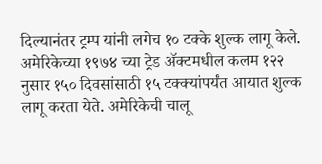दिल्यानंतर ट्रम्प यांनी लगेच १० टक्के शुल्क लागू केले. अमेरिकेच्या १९७४ च्या ट्रेड ॲक्टमधील कलम १२२ नुसार १५० दिवसांसाठी १५ टक्क्यांपर्यंत आयात शुल्क लागू करता येते. अमेरिकेची चालू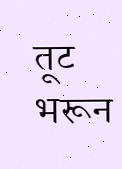तूट भरून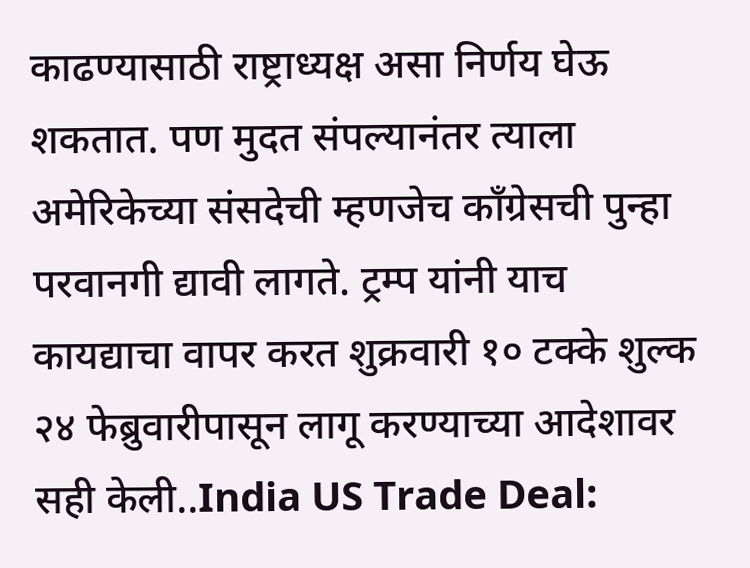काढण्यासाठी राष्ट्राध्यक्ष असा निर्णय घेऊ शकतात. पण मुदत संपल्यानंतर त्याला अमेरिकेच्या संसदेची म्हणजेच कॉंग्रेसची पुन्हा परवानगी द्यावी लागते. ट्रम्प यांनी याच कायद्याचा वापर करत शुक्रवारी १० टक्के शुल्क २४ फेब्रुवारीपासून लागू करण्याच्या आदेशावर सही केली..India US Trade Deal: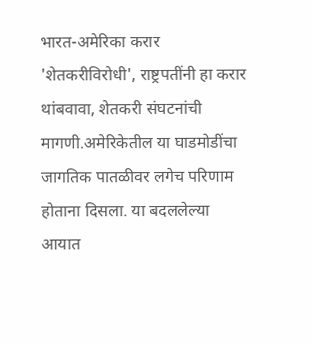भारत-अमेरिका करार 'शेतकरीविरोधी', राष्ट्रपतींनी हा करार थांबवावा, शेतकरी संघटनांची मागणी.अमेरिकेतील या घाडमोडींचा जागतिक पातळीवर लगेच परिणाम होताना दिसला. या बदललेल्या आयात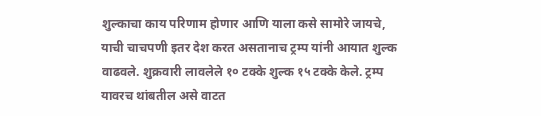शुल्काचा काय परिणाम होणार आणि याला कसे सामोरे जायचे, याची चाचपणी इतर देश करत असतानाच ट्रम्प यांनी आयात शुल्क वाढवले. शुक्रवारी लावलेले १० टक्के शुल्क १५ टक्के केले. ट्रम्प यावरच थांबतील असे वाटत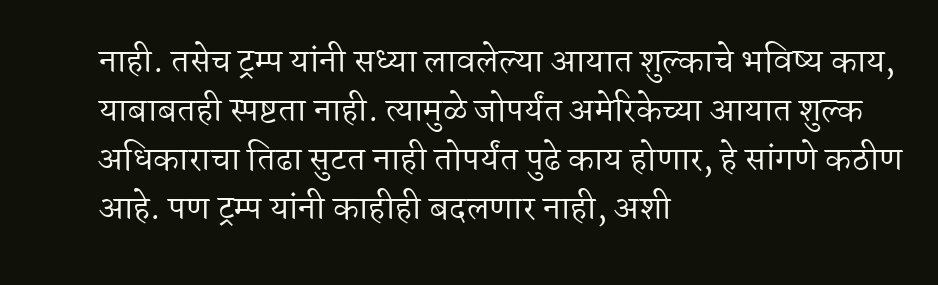नाही. तसेच ट्रम्प यांनी सध्या लावलेल्या आयात शुल्काचे भविष्य काय, याबाबतही स्पष्टता नाही. त्यामुळे जोपर्यंत अमेरिकेच्या आयात शुल्क अधिकाराचा तिढा सुटत नाही तोपर्यंत पुढे काय होणार, हे सांगणे कठीण आहे. पण ट्रम्प यांनी काहीही बदलणार नाही, अशी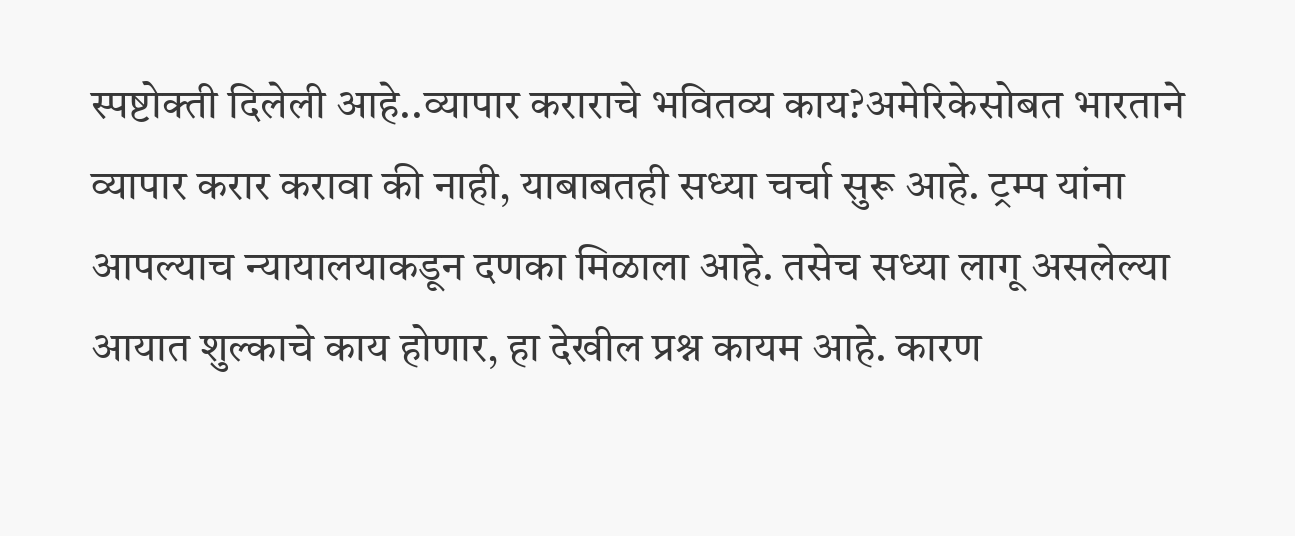स्पष्टोक्ती दिलेली आहे..व्यापार कराराचे भवितव्य काय?अमेरिकेसोबत भारताने व्यापार करार करावा की नाही, याबाबतही सध्या चर्चा सुरू आहे. ट्रम्प यांना आपल्याच न्यायालयाकडून दणका मिळाला आहे. तसेच सध्या लागू असलेल्या आयात शुल्काचे काय होणार, हा देखील प्रश्न कायम आहे. कारण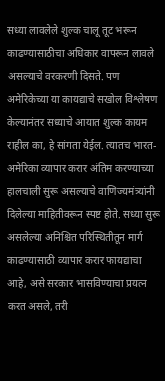सध्या लावलेले शुल्क चालू तूट भरून काढण्यासाठीचा अधिकार वापरून लावले असल्याचे वरकरणी दिसते. पण अमेरिकेच्या या कायद्याचे सखोल विश्लेषण केल्यानंतर सध्याचे आयात शुल्क कायम राहील का, हे सांगता येईल. त्यातच भारत-अमेरिका व्यापार करार अंतिम करण्याच्या हालचाली सुरू असल्याचे वाणिज्यमंत्र्यांनी दिलेल्या माहितीवरून स्पष्ट होते. सध्या सुरू असलेल्या अनिश्चित परिस्थितीतून मार्ग काढण्यासाठी व्यापार करार फायद्याचा आहे, असे सरकार भासविण्याचा प्रयत्न करत असले, तरी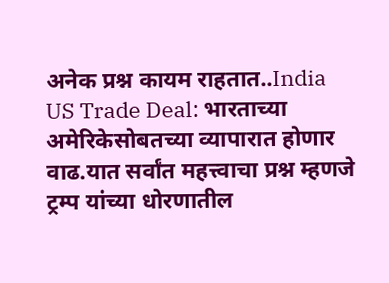अनेक प्रश्न कायम राहतात..India US Trade Deal: भारताच्या अमेरिकेसोबतच्या व्यापारात होणार वाढ.यात सर्वांत महत्त्वाचा प्रश्न म्हणजे ट्रम्प यांच्या धोरणातील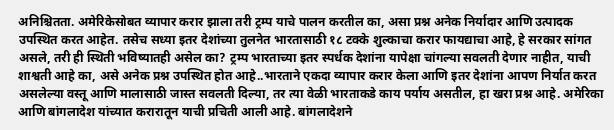अनिश्चितता. अमेरिकेसोबत व्यापार करार झाला तरी ट्रम्प याचे पालन करतील का, असा प्रश्न अनेक निर्यादार आणि उत्पादक उपस्थित करत आहेत. तसेच सध्या इतर देशांच्या तुलनेत भारतासाठी १८ टक्के शुल्काचा करार फायद्याचा आहे, हे सरकार सांगत असले, तरी ही स्थिती भविष्यातही असेल का? ट्रम्प भारताच्या इतर स्पर्धक देशांना यापेक्षा चांगल्या सवलती देणार नाहीत, याची शाश्वती आहे का, असे अनेक प्रश्न उपस्थित होत आहे..भारताने एकदा व्यापार करार केला आणि इतर देशांना आपण निर्यात करत असलेल्या वस्तू आणि मालासाठी जास्त सवलती दिल्या, तर त्या वेळी भारताकडे काय पर्याय असतील, हा खरा प्रश्न आहे. अमेरिका आणि बांगलादेश यांच्यात करारातून याची प्रचिती आली आहे. बांगलादेशने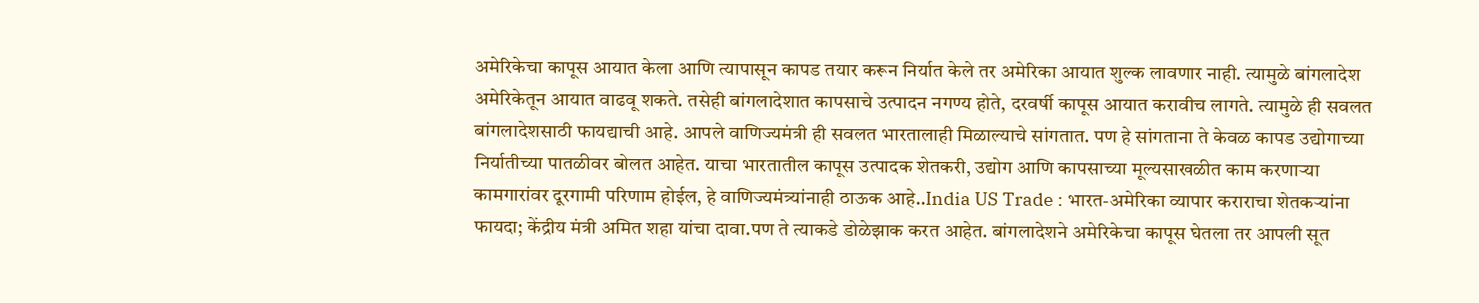अमेरिकेचा कापूस आयात केला आणि त्यापासून कापड तयार करून निर्यात केले तर अमेरिका आयात शुल्क लावणार नाही. त्यामुळे बांगलादेश अमेरिकेतून आयात वाढवू शकते. तसेही बांगलादेशात कापसाचे उत्पादन नगण्य होते, दरवर्षी कापूस आयात करावीच लागते. त्यामुळे ही सवलत बांगलादेशसाठी फायद्याची आहे. आपले वाणिज्यमंत्री ही सवलत भारतालाही मिळाल्याचे सांगतात. पण हे सांगताना ते केवळ कापड उद्योगाच्या निर्यातीच्या पातळीवर बोलत आहेत. याचा भारतातील कापूस उत्पादक शेतकरी, उद्योग आणि कापसाच्या मूल्यसाखळीत काम करणाऱ्या कामगारांवर दूरगामी परिणाम होईल, हे वाणिज्यमंत्र्यांनाही ठाऊक आहे..India US Trade : भारत-अमेरिका व्यापार कराराचा शेतकऱ्यांना फायदा; केंद्रीय मंत्री अमित शहा यांचा दावा.पण ते त्याकडे डोळेझाक करत आहेत. बांगलादेशने अमेरिकेचा कापूस घेतला तर आपली सूत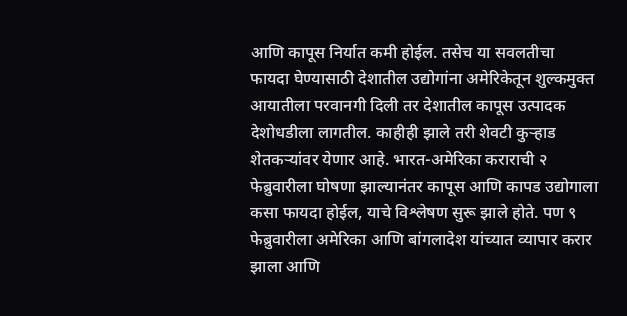आणि कापूस निर्यात कमी होईल. तसेच या सवलतीचा फायदा घेण्यासाठी देशातील उद्योगांना अमेरिकेतून शुल्कमुक्त आयातीला परवानगी दिली तर देशातील कापूस उत्पादक देशोधडीला लागतील. काहीही झाले तरी शेवटी कुऱ्हाड शेतकऱ्यांवर येणार आहे. भारत-अमेरिका कराराची २ फेब्रुवारीला घोषणा झाल्यानंतर कापूस आणि कापड उद्योगाला कसा फायदा होईल, याचे विश्लेषण सुरू झाले होते. पण ९ फेब्रुवारीला अमेरिका आणि बांगलादेश यांच्यात व्यापार करार झाला आणि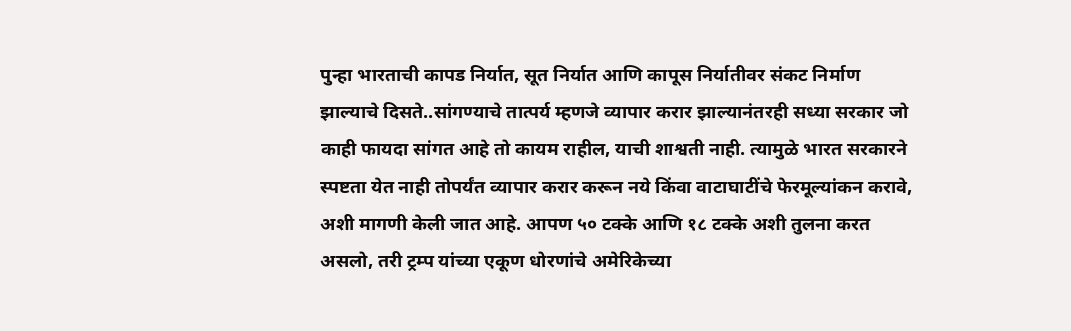पुन्हा भारताची कापड निर्यात, सूत निर्यात आणि कापूस निर्यातीवर संकट निर्माण झाल्याचे दिसते..सांगण्याचे तात्पर्य म्हणजे व्यापार करार झाल्यानंतरही सध्या सरकार जो काही फायदा सांगत आहे तो कायम राहील, याची शाश्वती नाही. त्यामुळे भारत सरकारने स्पष्टता येत नाही तोपर्यंत व्यापार करार करून नये किंवा वाटाघाटींचे फेरमूल्यांकन करावे, अशी मागणी केली जात आहे. आपण ५० टक्के आणि १८ टक्के अशी तुलना करत असलो, तरी ट्रम्प यांच्या एकूण धोरणांचे अमेरिकेच्या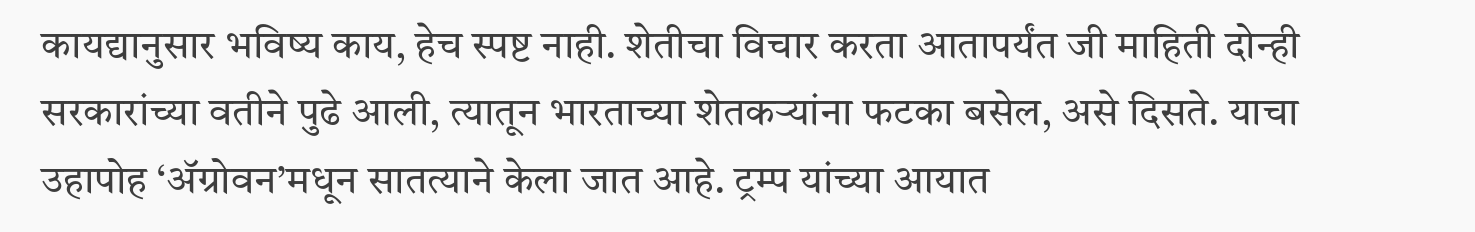कायद्यानुसार भविष्य काय, हेच स्पष्ट नाही. शेतीचा विचार करता आतापर्यंत जी माहिती दोन्ही सरकारांच्या वतीने पुढे आली, त्यातून भारताच्या शेतकऱ्यांना फटका बसेल, असे दिसते. याचा उहापोह ‘ॲग्रोवन’मधून सातत्याने केला जात आहे. ट्रम्प यांच्या आयात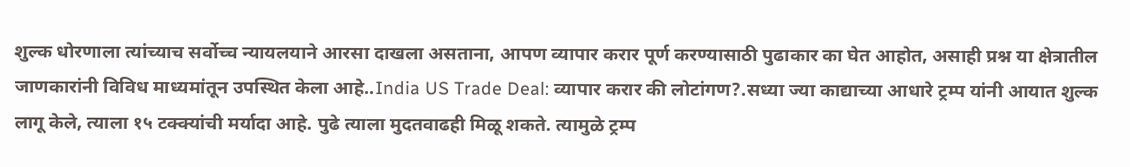शुल्क धोरणाला त्यांच्याच सर्वोच्च न्यायलयाने आरसा दाखला असताना, आपण व्यापार करार पूर्ण करण्यासाठी पुढाकार का घेत आहोत, असाही प्रश्न या क्षेत्रातील जाणकारांनी विविध माध्यमांतून उपस्थित केला आहे..India US Trade Deal: व्यापार करार की लोटांगण?.सध्या ज्या काद्याच्या आधारे ट्रम्प यांनी आयात शुल्क लागू केले, त्याला १५ टक्क्यांची मर्यादा आहे. पुढे त्याला मुदतवाढही मिळू शकते. त्यामुळे ट्रम्प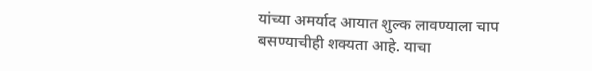यांच्या अमर्याद आयात शुल्क लावण्याला चाप बसण्याचीही शक्यता आहे. याचा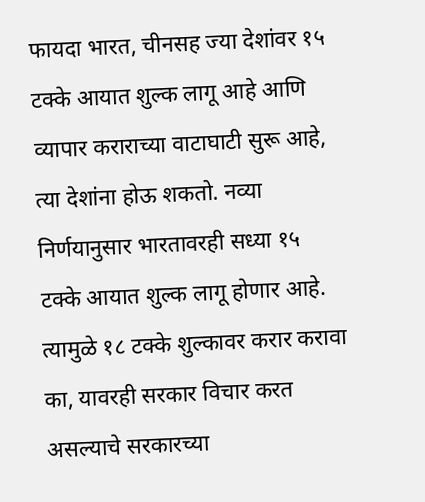फायदा भारत, चीनसह ज्या देशांवर १५ टक्के आयात शुल्क लागू आहे आणि व्यापार कराराच्या वाटाघाटी सुरू आहे, त्या देशांना होऊ शकतो. नव्या निर्णयानुसार भारतावरही सध्या १५ टक्के आयात शुल्क लागू होणार आहे. त्यामुळे १८ टक्के शुल्कावर करार करावा का, यावरही सरकार विचार करत असल्याचे सरकारच्या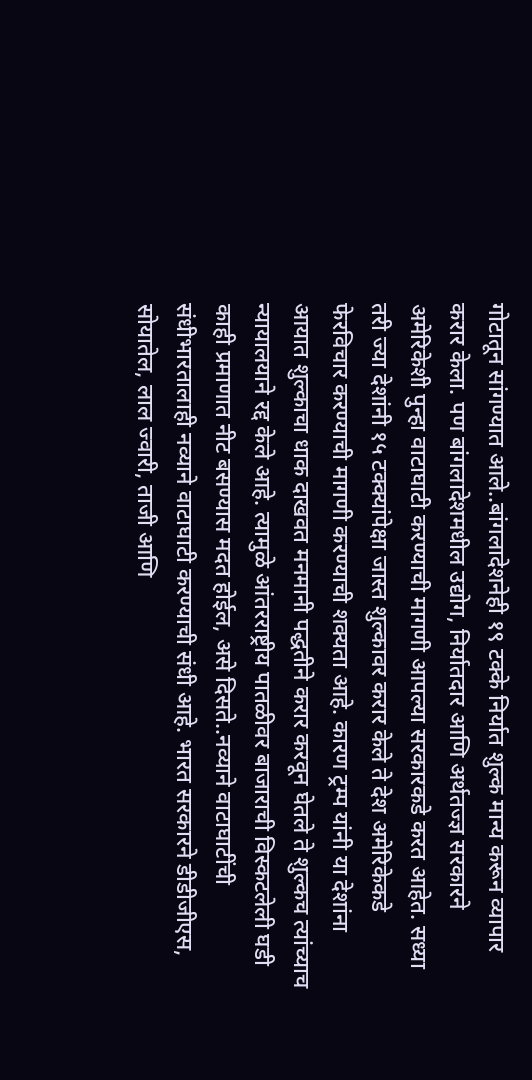गोटातून सांगण्यात आले..बांगलादेशनेही १९ टक्के निर्यात शुल्क मान्य करून व्यापार करार केला. पण बांगलादेशमधील उद्योग, निर्यातदार आणि अर्थतज्ज्ञ सरकारने अमेरिकेशी पुन्हा वाटाघाटी करण्याची मागणी आपल्या सरकारकडे करत आहेत. सध्या तरी ज्या देशांनी १५ टक्क्यांपेक्षा जास्त शुल्कावर करार केले ते देश अमेरिकेकडे फेरविचार करण्याची मागणी करण्याची शक्यता आहे. कारण ट्रम्प यांनी या देशांना आयात शुल्काचा धाक दाखवत मनमानी पद्धतीने करार करवून घेतले ते शुल्कच त्यांच्याच न्यायालयाने रद्द केले आहे. त्यामुळे आंतरराष्ट्रीय पातळीवर बाजाराची विस्कटलेली घडी काही प्रमाणात नीट बसण्यास मदत होईल, असे दिसते..नव्याने वाटाघाटींची संधीभारतालाही नव्याने वाटाघाटी करण्याची संधी आहे. भारत सरकारने डीडीजीएस, सोयातेल, लाल ज्वारी, ताजी आणि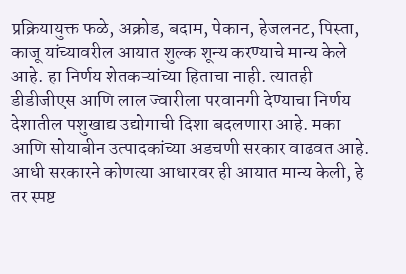प्रक्रियायुक्त फळे, अक्रोड, बदाम, पेकान, हेजलनट, पिस्ता, काजू यांच्यावरील आयात शुल्क शून्य करण्याचे मान्य केले आहे. हा निर्णय शेतकऱ्यांच्या हिताचा नाही. त्यातही डीडीजीएस आणि लाल ज्वारीला परवानगी देण्याचा निर्णय देशातील पशुखाद्य उद्योगाची दिशा बदलणारा आहे. मका आणि सोयाबीन उत्पादकांच्या अडचणी सरकार वाढवत आहे. आधी सरकारने कोणत्या आधारवर ही आयात मान्य केली, हे तर स्पष्ट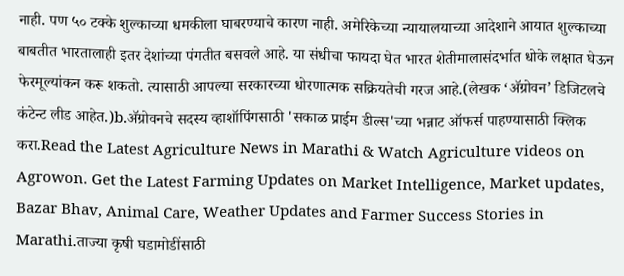नाही. पण ५० टक्के शुल्काच्या धमकीला घाबरण्याचे कारण नाही. अमेरिकेच्या न्यायालयाच्या आदेशाने आयात शुल्काच्या बाबतीत भारतालाही इतर देशांच्या पंगतीत बसवले आहे. या संधीचा फायदा घेत भारत शेतीमालासंदर्भात धोके लक्षात घेऊन फेरमूल्यांकन करू शकतो. त्यासाठी आपल्या सरकारच्या धोरणात्मक सक्रियतेची गरज आहे.(लेखक ‘ॲग्रोवन’ डिजिटलचे कंटेन्ट लीड आहेत.)b.ॲग्रोवनचे सदस्य व्हाशॉपिंगसाठी 'सकाळ प्राईम डील्स'च्या भन्नाट ऑफर्स पाहण्यासाठी क्लिक करा.Read the Latest Agriculture News in Marathi & Watch Agriculture videos on Agrowon. Get the Latest Farming Updates on Market Intelligence, Market updates, Bazar Bhav, Animal Care, Weather Updates and Farmer Success Stories in Marathi.ताज्या कृषी घडामोडींसाठी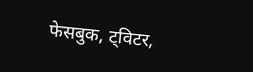फेसबुक, ट्विटर,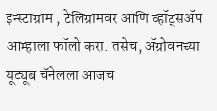इन्स्टाग्राम , टेलिग्रामवर आणि व्हॉट्सॲप आम्हाला फॉलो करा. तसेच, ॲग्रोवनच्या यूट्यूब चॅनेलला आजच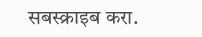सबस्क्राइब करा.